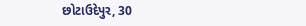છોટાઉદેપુર, 30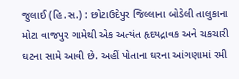જુલાઈ (હિ.સ.) : છોટાઉદેપુર જિલ્લાના બોડેલી તાલુકાના મોટા વાજપુર ગામેથી એક અત્યંત હૃદયદ્રાવક અને ચકચારી ઘટના સામે આવી છે. અહીં પોતાના ઘરના આંગણામાં રમી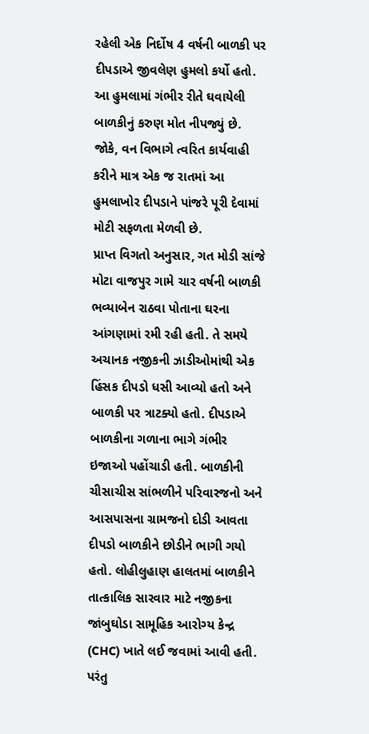રહેલી એક નિર્દોષ 4 વર્ષની બાળકી પર દીપડાએ જીવલેણ હુમલો કર્યો હતો. આ હુમલામાં ગંભીર રીતે ઘવાયેલી બાળકીનું કરુણ મોત નીપજ્યું છે. જોકે, વન વિભાગે ત્વરિત કાર્યવાહી કરીને માત્ર એક જ રાતમાં આ હુમલાખોર દીપડાને પાંજરે પૂરી દેવામાં મોટી સફળતા મેળવી છે.
પ્રાપ્ત વિગતો અનુસાર, ગત મોડી સાંજે મોટા વાજપુર ગામે ચાર વર્ષની બાળકી ભવ્યાબેન રાઠવા પોતાના ઘરના આંગણામાં રમી રહી હતી. તે સમયે અચાનક નજીકની ઝાડીઓમાંથી એક હિંસક દીપડો ધસી આવ્યો હતો અને બાળકી પર ત્રાટક્યો હતો. દીપડાએ બાળકીના ગળાના ભાગે ગંભીર ઇજાઓ પહોંચાડી હતી. બાળકીની ચીસાચીસ સાંભળીને પરિવારજનો અને આસપાસના ગ્રામજનો દોડી આવતા દીપડો બાળકીને છોડીને ભાગી ગયો હતો. લોહીલુહાણ હાલતમાં બાળકીને તાત્કાલિક સારવાર માટે નજીકના જાંબુઘોડા સામૂહિક આરોગ્ય કેન્દ્ર (CHC) ખાતે લઈ જવામાં આવી હતી. પરંતુ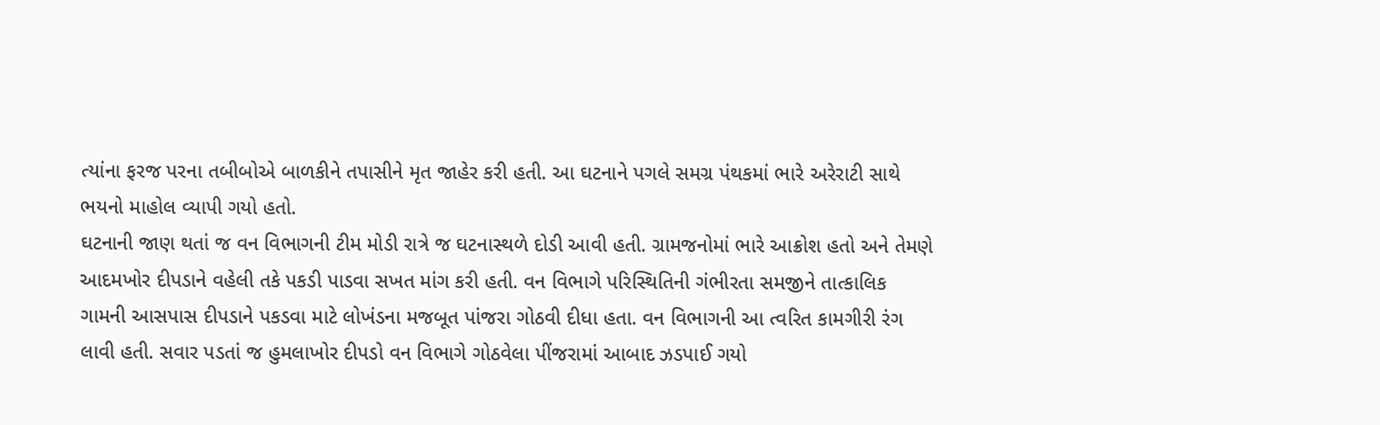ત્યાંના ફરજ પરના તબીબોએ બાળકીને તપાસીને મૃત જાહેર કરી હતી. આ ઘટનાને પગલે સમગ્ર પંથકમાં ભારે અરેરાટી સાથે ભયનો માહોલ વ્યાપી ગયો હતો.
ઘટનાની જાણ થતાં જ વન વિભાગની ટીમ મોડી રાત્રે જ ઘટનાસ્થળે દોડી આવી હતી. ગ્રામજનોમાં ભારે આક્રોશ હતો અને તેમણે આદમખોર દીપડાને વહેલી તકે પકડી પાડવા સખત માંગ કરી હતી. વન વિભાગે પરિસ્થિતિની ગંભીરતા સમજીને તાત્કાલિક ગામની આસપાસ દીપડાને પકડવા માટે લોખંડના મજબૂત પાંજરા ગોઠવી દીધા હતા. વન વિભાગની આ ત્વરિત કામગીરી રંગ લાવી હતી. સવાર પડતાં જ હુમલાખોર દીપડો વન વિભાગે ગોઠવેલા પીંજરામાં આબાદ ઝડપાઈ ગયો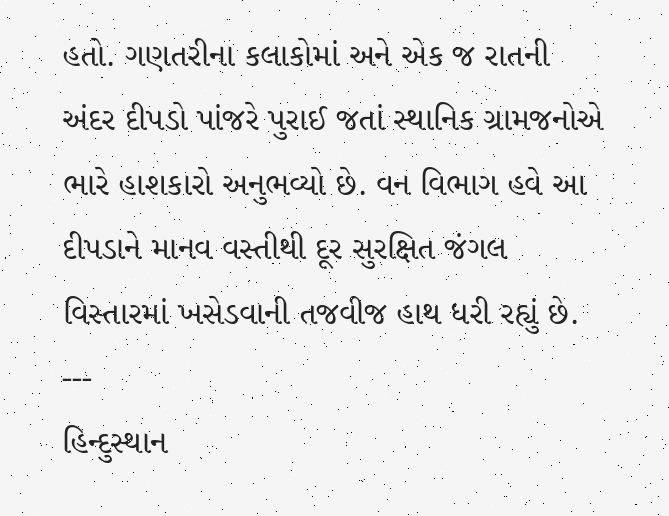હતો. ગણતરીના કલાકોમાં અને એક જ રાતની અંદર દીપડો પાંજરે પુરાઈ જતાં સ્થાનિક ગ્રામજનોએ ભારે હાશકારો અનુભવ્યો છે. વન વિભાગ હવે આ દીપડાને માનવ વસ્તીથી દૂર સુરક્ષિત જંગલ વિસ્તારમાં ખસેડવાની તજવીજ હાથ ધરી રહ્યું છે.
---
હિન્દુસ્થાન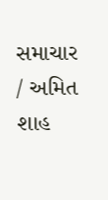સમાચાર / અમિત શાહ